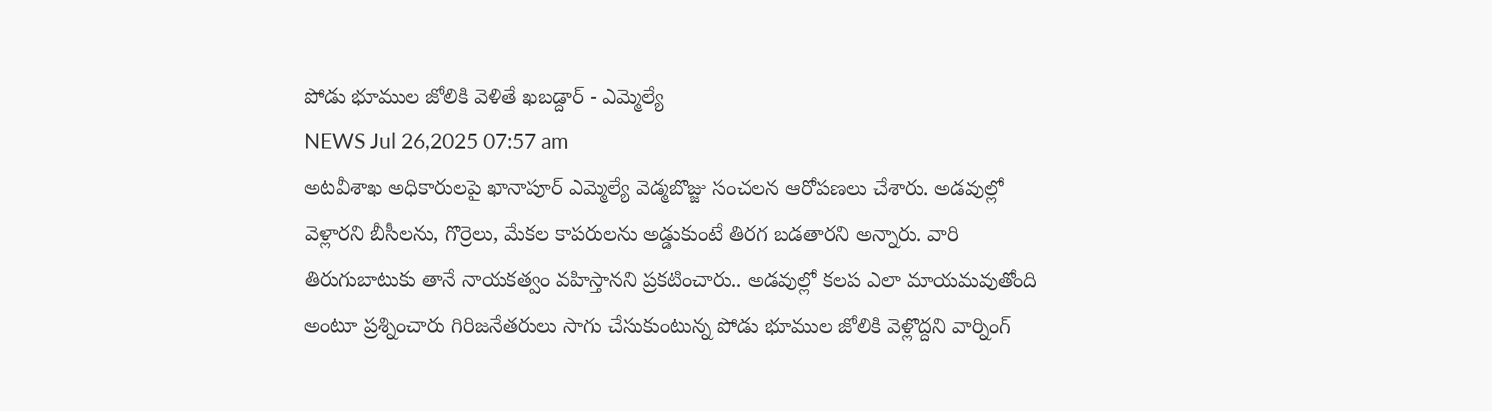పోడు భూముల జోలికి వెళితే ఖబడ్దార్ - ఎమ్మెల్యే
NEWS Jul 26,2025 07:57 am
అటవీశాఖ అధికారులపై ఖానాపూర్ ఎమ్మెల్యే వెడ్మబొజ్జు సంచలన ఆరోపణలు చేశారు. అడవుల్లో వెళ్లారని బీసీలను, గొర్రెలు, మేకల కాపరులను అడ్డుకుంటే తిరగ బడతారని అన్నారు. వారి తిరుగుబాటుకు తానే నాయకత్వం వహిస్తానని ప్రకటించారు.. అడవుల్లో కలప ఎలా మాయమవుతోంది అంటూ ప్రశ్నించారు గిరిజనేతరులు సాగు చేసుకుంటున్న పోడు భూముల జోలికి వెళ్లొద్దని వార్నింగ్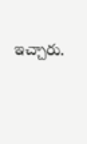ఇచ్చారు.